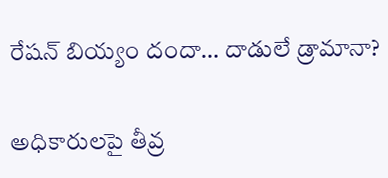రేషన్ బియ్యం దందా… దాడులే డ్రామానా?

అధికారులపై తీవ్ర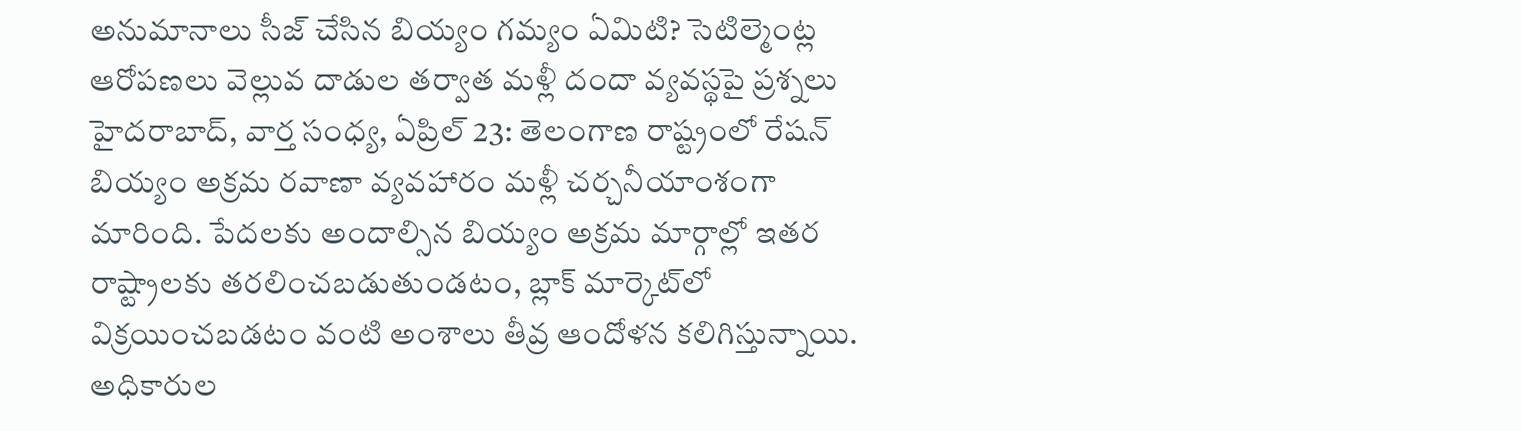అనుమానాలు సీజ్ చేసిన బియ్యం గమ్యం ఏమిటి? సెటిల్మెంట్ల ఆరోపణలు వెల్లువ దాడుల తర్వాత మళ్లీ దందా వ్యవస్థపై ప్రశ్నలు హైదరాబాద్, వార్త సంధ్య, ఏప్రిల్ 23: తెలంగాణ రాష్ట్రంలో రేషన్ బియ్యం అక్రమ రవాణా వ్యవహారం మళ్లీ చర్చనీయాంశంగా మారింది. పేదలకు అందాల్సిన బియ్యం అక్రమ మార్గాల్లో ఇతర రాష్ట్రాలకు తరలించబడుతుండటం, బ్లాక్ మార్కెట్‌లో విక్రయించబడటం వంటి అంశాలు తీవ్ర ఆందోళన కలిగిస్తున్నాయి. అధికారుల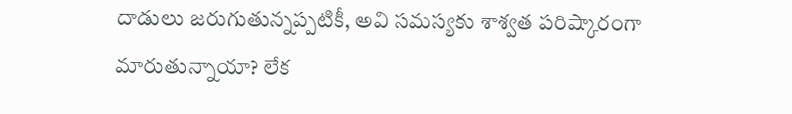దాడులు జరుగుతున్నప్పటికీ, అవి సమస్యకు శాశ్వత పరిష్కారంగా మారుతున్నాయా? లేక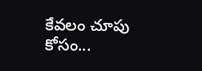కేవలం చూపు కోసం...